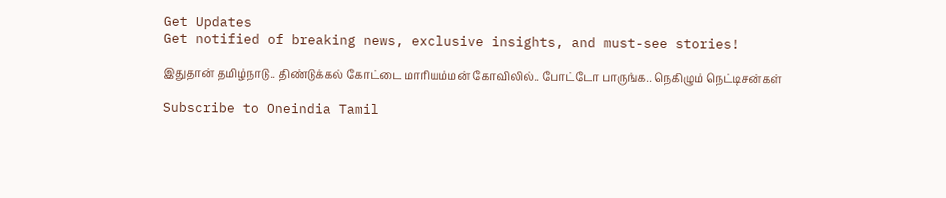Get Updates
Get notified of breaking news, exclusive insights, and must-see stories!

இதுதான் தமிழ்நாடு.. திண்டுக்கல் கோட்டை மாரியம்மன் கோவிலில்.. போட்டோ பாருங்க.. நெகிழும் நெட்டிசன்கள்

Subscribe to Oneindia Tamil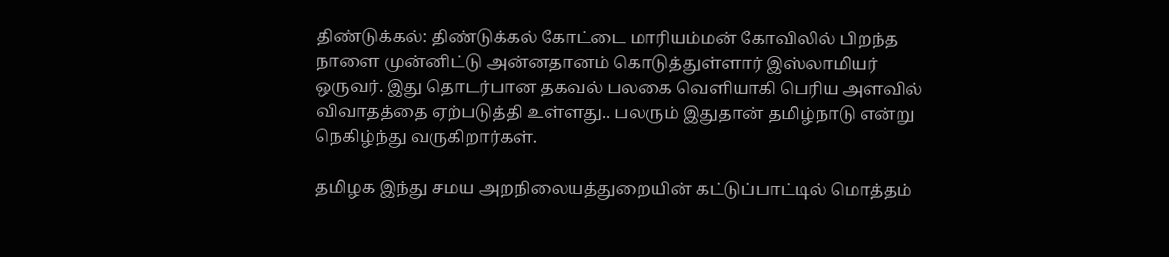திண்டுக்கல்: திண்டுக்கல் கோட்டை மாரியம்மன் கோவிலில் பிறந்த நாளை முன்னிட்டு அன்னதானம் கொடுத்துள்ளார் இஸ்லாமியர் ஒருவர். இது தொடர்பான தகவல் பலகை வெளியாகி பெரிய அளவில் விவாதத்தை ஏற்படுத்தி உள்ளது.. பலரும் இதுதான் தமிழ்நாடு என்று நெகிழ்ந்து வருகிறார்கள்.

தமிழக இந்து சமய அறநிலையத்துறையின் கட்டுப்பாட்டில் மொத்தம்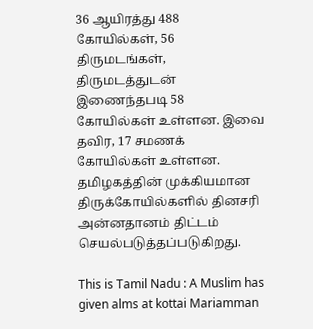36 ஆயிரத்து 488 கோயில்கள், 56 திருமடங்கள், திருமடத்துடன் இணைந்தபடி 58 கோயில்கள் உள்ளன. இவை தவிர, 17 சமணக் கோயில்கள் உள்ளன. தமிழகத்தின் முக்கியமான திருக்கோயில்களில் தினசரி அன்னதானம் திட்டம் செயல்படுத்தப்படுகிறது.

This is Tamil Nadu : A Muslim has given alms at kottai Mariamman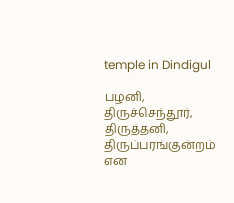temple in Dindigul

பழனி, திருச்செந்தூர், திருத்தனி, திருப்பரங்குன்றம் என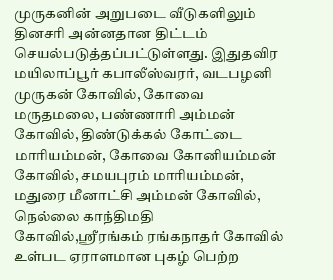முருகனின் அறுபடை வீடுகளிலும் தினசரி அன்னதான திட்டம் செயல்படுத்தப்பட்டுள்ளது. இதுதவிர மயிலாப்பூர் கபாலீஸ்வரர், வடபழனி முருகன் கோவில், கோவை மருதமலை, பண்ணாரி அம்மன் கோவில், திண்டுக்கல் கோட்டை மாரியம்மன், கோவை கோனியம்மன் கோவில், சமயபுரம் மாரியம்மன், மதுரை மீனாட்சி அம்மன் கோவில், நெல்லை காந்திமதி கோவில்,ஸ்ரீரங்கம் ரங்கநாதர் கோவில் உள்பட ஏராளமான புகழ் பெற்ற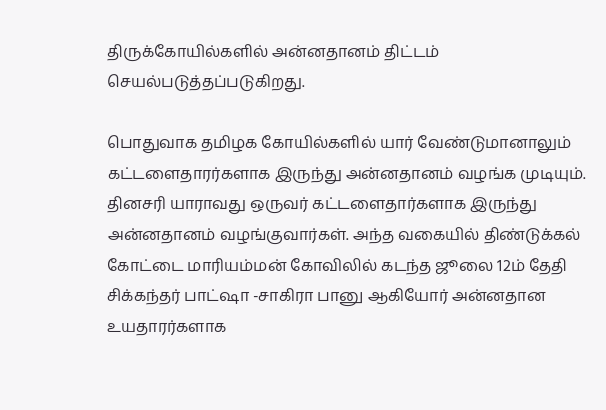திருக்கோயில்களில் அன்னதானம் திட்டம் செயல்படுத்தப்படுகிறது.

பொதுவாக தமிழக கோயில்களில் யார் வேண்டுமானாலும் கட்டளைதாரர்களாக இருந்து அன்னதானம் வழங்க முடியும். தினசரி யாராவது ஒருவர் கட்டளைதார்களாக இருந்து அன்னதானம் வழங்குவார்கள். அந்த வகையில் திண்டுக்கல் கோட்டை மாரியம்மன் கோவிலில் கடந்த ஜூலை 12ம் தேதி சிக்கந்தர் பாட்ஷா -சாகிரா பானு ஆகியோர் அன்னதான உயதாரர்களாக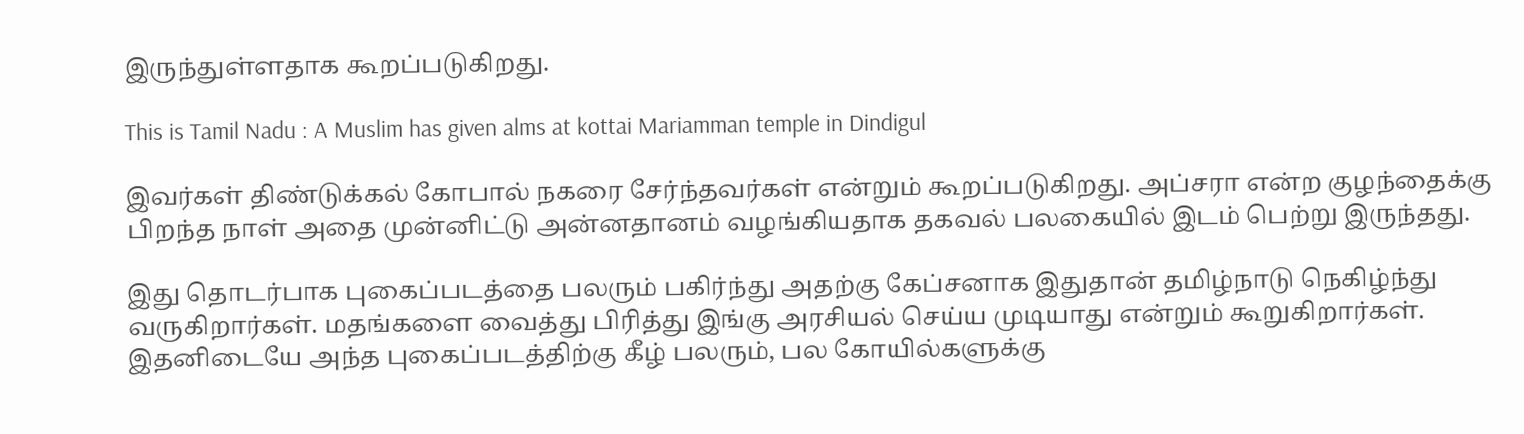இருந்துள்ளதாக கூறப்படுகிறது.

This is Tamil Nadu : A Muslim has given alms at kottai Mariamman temple in Dindigul

இவர்கள் திண்டுக்கல் கோபால் நகரை சேர்ந்தவர்கள் என்றும் கூறப்படுகிறது. அப்சரா என்ற குழந்தைக்கு பிறந்த நாள் அதை முன்னிட்டு அன்னதானம் வழங்கியதாக தகவல் பலகையில் இடம் பெற்று இருந்தது.

இது தொடர்பாக புகைப்படத்தை பலரும் பகிர்ந்து அதற்கு கேப்சனாக இதுதான் தமிழ்நாடு நெகிழ்ந்து வருகிறார்கள். மதங்களை வைத்து பிரித்து இங்கு அரசியல் செய்ய முடியாது என்றும் கூறுகிறார்கள். இதனிடையே அந்த புகைப்படத்திற்கு கீழ் பலரும், பல கோயில்களுக்கு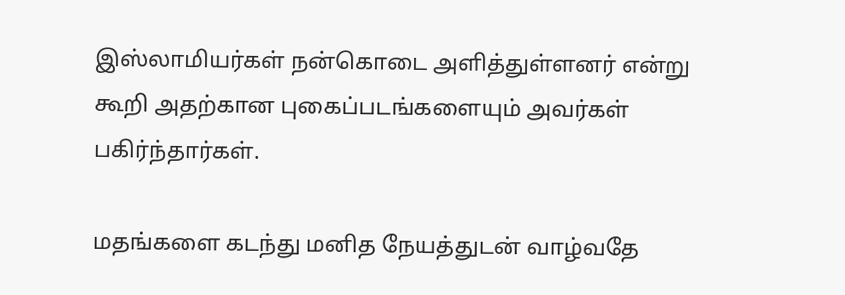இஸ்லாமியர்கள் நன்கொடை அளித்துள்ளனர் என்று கூறி அதற்கான புகைப்படங்களையும் அவர்கள் பகிர்ந்தார்கள்.

மதங்களை கடந்து மனித நேயத்துடன் வாழ்வதே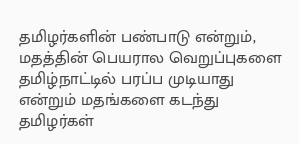தமிழர்களின் பண்பாடு என்றும், மதத்தின் பெயரால வெறுப்புகளை தமிழ்நாட்டில் பரப்ப முடியாது என்றும் மதங்களை கடந்து தமிழர்கள்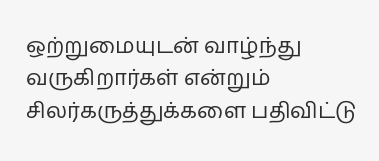ஒற்றுமையுடன் வாழ்ந்து வருகிறார்கள் என்றும் சிலர்கருத்துக்களை பதிவிட்டு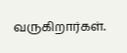வருகிறார்கள்.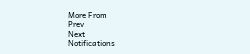More From
Prev
Next
Notifications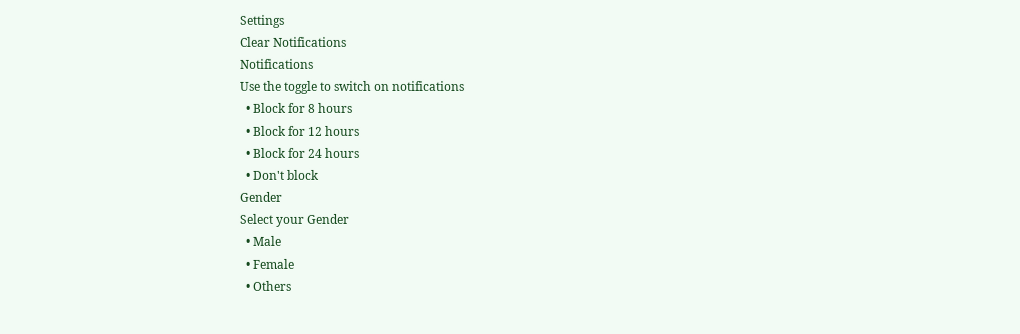Settings
Clear Notifications
Notifications
Use the toggle to switch on notifications
  • Block for 8 hours
  • Block for 12 hours
  • Block for 24 hours
  • Don't block
Gender
Select your Gender
  • Male
  • Female
  • Others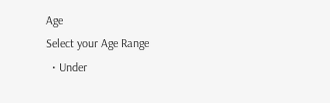Age
Select your Age Range
  • Under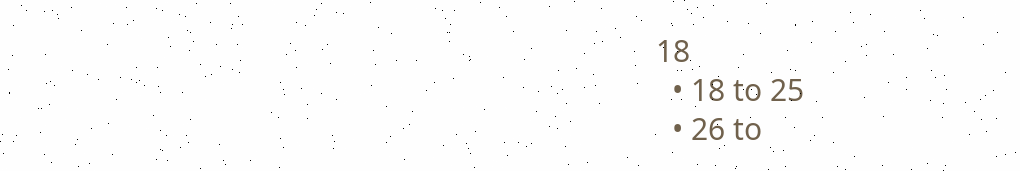18
  • 18 to 25
  • 26 to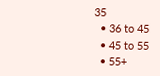35
  • 36 to 45
  • 45 to 55
  • 55+